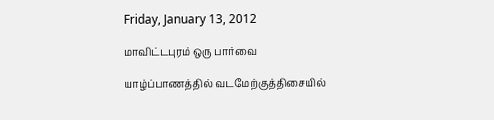Friday, January 13, 2012

மாவிட்டபுரம் ஒரு பார்வை

யாழ்ப்பாணத்தில் வடமேற்குத்திசையில்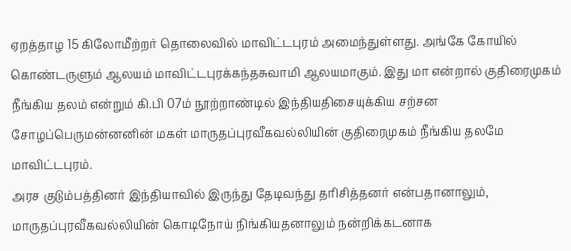ஏறத்தாழ 15 கிலோமீற்றர் தொலைவில் மாவிட்டபுரம் அமைந்துள்ளது. அங்கே கோயில் கொண்டருளும் ஆலயம் மாவிட்டபுரக்கந்தசுவாமி ஆலயமாகும். இது மா என்றால் குதிரைமுகம் நீங்கிய தலம் என்றும் கி.பி 07ம் நூற்றாண்டில் இந்தியதிசையுக்கிய சற்சன சோழப்பெருமன்னனின் மகள் மாருதப்புரவீகவல்லியின் குதிரைமுகம் நீங்கிய தலமே மாவிட்டபுரம்.
அரச குடும்பத்தினர் இந்தியாவில் இருந்து தேடிவந்து தரிசித்தனர் என்பதானாலும், மாருதப்புரவீகவல்லியின் கொடிநோய் நிங்கியதனாலும் நன்றிக்கடனாக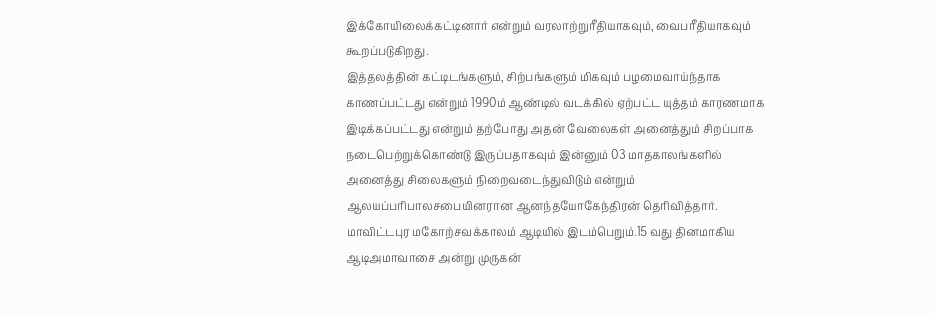இக்கோயிலைக்கட்டினார் என்றும் வரலாற்றுரீதியாகவும், வைபரீதியாகவும் கூறப்படுகிறது.
இத்தலத்தின் கட்டிடங்களும், சிற்பங்களும் மிகவும் பழமைவாய்ந்தாக காணப்பட்டது என்றும் 1990ம் ஆண்டில் வடக்கில் ஏற்பட்ட யுத்தம் காரணமாக இடிக்கப்பட்டது என்றும் தற்போது அதன் வேலைகள் அனைத்தும் சிறப்பாக நடைபெற்றுக்கொண்டு இருப்பதாகவும் இன்னும் 03 மாதகாலங்களில் அனைத்து சிலைகளும் நிறைவடைந்துவிடும் என்றும் ஆலயப்பரிபாலசபையினரான ஆனந்தயோகேந்திரன் தெரிவித்தார்.
மாவிட்டபுர மகோற்சவக்காலம் ஆடியில் இடம்பெறும்.15 வது தினமாகிய ஆடிஅமாவாசை அன்று முருகன்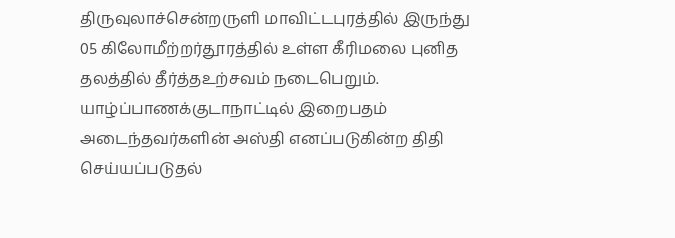திருவுலாச்சென்றருளி மாவிட்டபுரத்தில் இருந்து 05 கிலோமீற்றர்தூரத்தில் உள்ள கீரிமலை புனித தலத்தில் தீர்த்தஉற்சவம் நடைபெறும். யாழ்ப்பாணக்குடாநாட்டில் இறைபதம் அடைந்தவர்களின் அஸ்தி எனப்படுகின்ற திதி செய்யப்படுதல்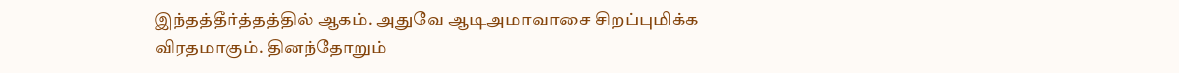இந்தத்தீர்த்தத்தில் ஆகம். அதுவே ஆடிஅமாவாசை சிறப்புமிக்க விரதமாகும். தினந்தோறும்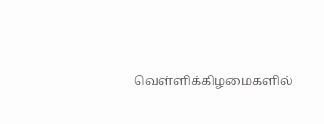வெள்ளிக்கிழமைகளில்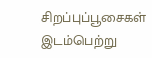சிறப்புப்பூசைகள் இடம்பெற்று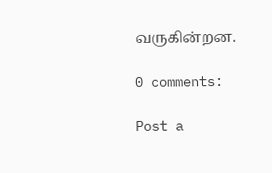வருகின்றன.

0 comments:

Post a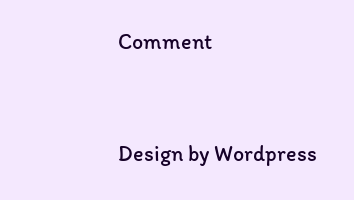Comment


Design by Wordpress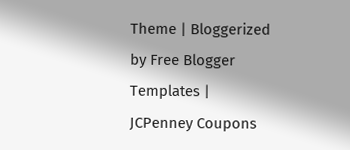Theme | Bloggerized by Free Blogger Templates | JCPenney Coupons